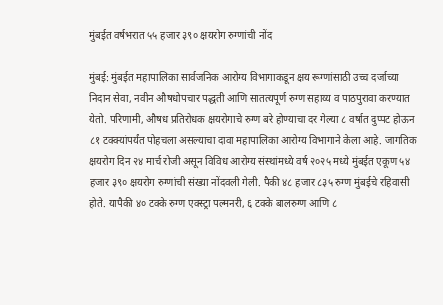मुंबईत वर्षभरात ५५ हजार ३९० क्षयरोग रुग्णांची नोंद

मुंबई: मुंबईत महापालिका सार्वजनिक आरोग्य विभागाकडून क्षय रूग्णांसाठी उच्च दर्जाच्या निदान सेवा, नवीन औषधोपचार पद्धती आणि सातत्यपूर्ण रुग्ण सहाय्य व पाठपुरावा करण्यात येतो. परिणामी, औषध प्रतिरोधक क्षयरोगाचे रुग्ण बरे होण्याचा दर गेल्या ८ वर्षात दुप्पट होऊन ८१ टक्क्यांपर्यंत पोहचला असल्याचा दावा महापालिका आरोग्य विभागाने केला आहे. जागतिक क्षयरोग दिन २४ मार्च रोजी असून विविध आरोग्य संस्थांमध्ये वर्ष २०२५ मध्ये मुंबईत एकूण ५४ हजार ३९० क्षयरोग रुग्णांची संख्या नोंदवली गेली. पैकी ४८ हजार ८३५ रुग्ण मुंबईचे रहिवासी होते. यापैकी ४० टक्के रुग्ण एक्स्ट्रा पल्मनरी, ६ टक्के बालरुग्ण आणि ८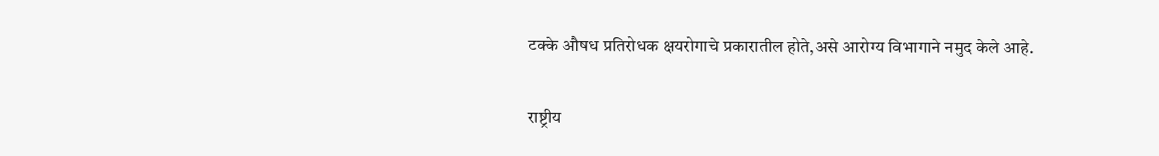टक्के औषध प्रतिरोधक क्षयरोगाचे प्रकारातील होते,असे आरोग्य विभागाने नमुद केले आहे.


राष्ट्रीय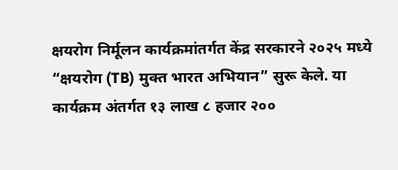क्षयरोग निर्मूलन कार्यक्रमांतर्गत केंद्र सरकारने २०२५ मध्ये “क्षयरोग (TB) मुक्त भारत अभियान” सुरू केले. या कार्यक्रम अंतर्गत १३ लाख ८ हजार २००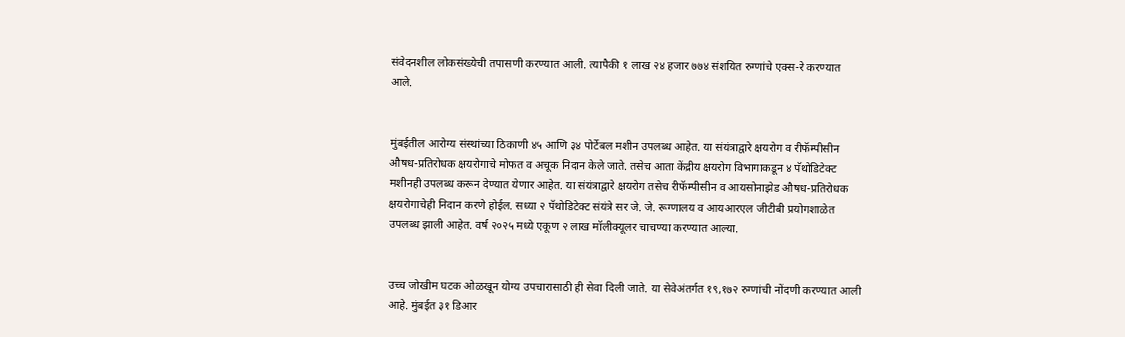संवेदनशील लोकसंख्येची तपासणी करण्यात आली. त्यापैकी १ लाख २४ हजार ७७४ संशयित रुग्णांचे एक्स-रे करण्यात आले.


मुंबईतील आरोग्य संस्थांच्या ठिकाणी ४५ आणि ३४ पोर्टेबल मशीन उपलब्ध आहेत. या संयंत्राद्वारे क्षयरोग व रीफॅम्पीसीन औषध-प्रतिरोधक क्षयरोगाचे मोफत व अचूक निदान केले जाते. तसेच आता केंद्रीय क्षयरोग विभागाकडून ४ पॅथोडिटेक्ट मशीनही उपलब्ध करून देण्यात येणार आहेत. या संयंत्राद्वारे क्षयरोग तसेच रीफॅम्पीसीन व आयसोनाझेड औषध-प्रतिरोधक क्षयरोगाचेही निदान करणे होईल. सध्या २ पॅथोडिटेक्ट संयंत्रे सर जे. जे. रूग्णालय व आयआरएल जीटीबी प्रयोगशाळेत उपलब्ध झाली आहेत. वर्ष २०२५ मध्ये एकूण २ लाख मॉलीक्यूलर चाचण्या करण्यात आल्या.


उच्च जोखीम घटक ओळखून योग्य उपचारासाठी ही सेवा दिली जाते. या सेवेअंतर्गत १९,१७२ रुग्णांची नोंदणी करण्यात आली आहे. मुंबईत ३१ डिआर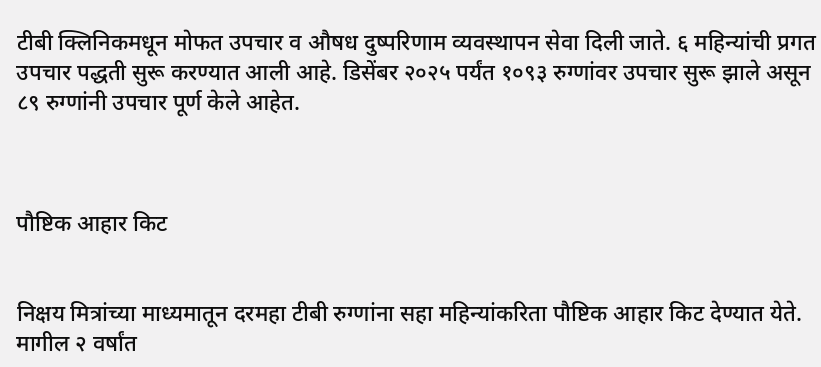टीबी क्लिनिकमधून मोफत उपचार व औषध दुष्परिणाम व्यवस्थापन सेवा दिली जाते. ६ महिन्यांची प्रगत उपचार पद्धती सुरू करण्यात आली आहे. डिसेंबर २०२५ पर्यंत १०९३ रुग्णांवर उपचार सुरू झाले असून ८९ रुग्णांनी उपचार पूर्ण केले आहेत.



पौष्टिक आहार किट


निक्षय मित्रांच्या माध्यमातून दरमहा टीबी रुग्णांना सहा महिन्यांकरिता पौष्टिक आहार किट देण्यात येते. मागील २ वर्षांत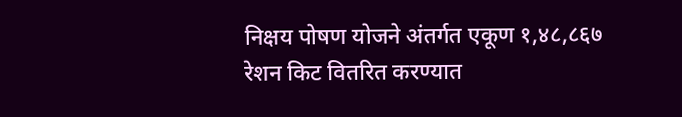निक्षय पोषण योजने अंतर्गत एकूण १,४८,८६७ रेशन किट वितरित करण्यात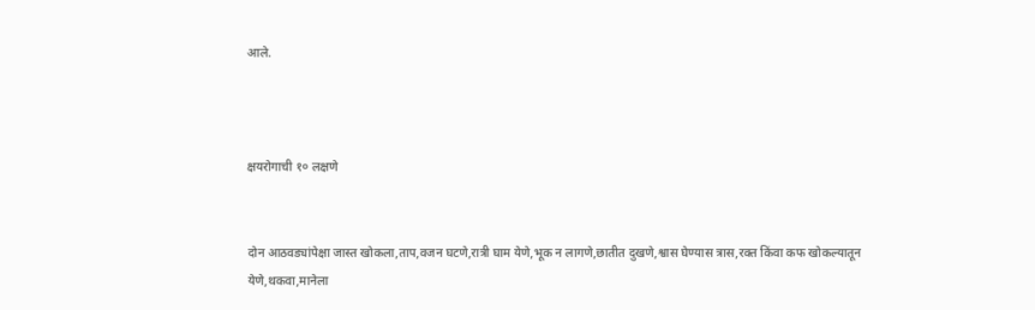आले.



क्षयरोगाची १० लक्षणे


दोन आठवड्यांपेक्षा जास्त खोकला,ताप,वजन घटणे,रात्री घाम येणे,भूक न लागणे,छातीत दुखणे,श्वास घेण्यास त्रास,रक्त किंवा कफ खोकल्यातून येणे,थकवा,मानेला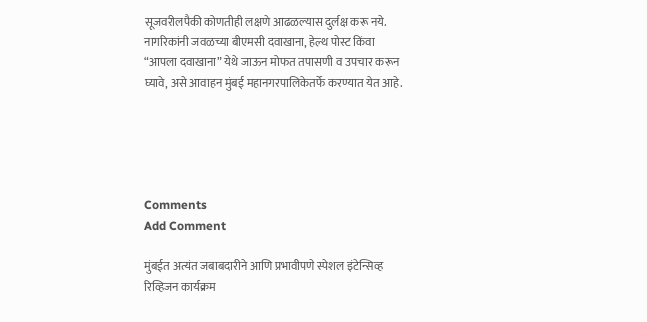सूजवरीलपैकी कोणतीही लक्षणे आढळल्यास दुर्लक्ष करू नये. नागरिकांनी जवळच्या बीएमसी दवाखाना, हेल्थ पोस्ट किंवा “आपला दवाखाना” येथे जाऊन मोफत तपासणी व उपचार करून घ्यावे, असे आवाहन मुंबई महानगरपालिकेतर्फे करण्यात येत आहे.





Comments
Add Comment

मुंबईत अत्यंत जबाबदारीने आणि प्रभावीपणे स्पेशल इंटेन्सिव्ह रिव्हिजन कार्यक्रम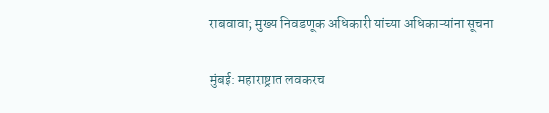राबवावा; मुख्य निवडणूक अधिकारी यांच्या अधिकाऱ्यांना सूचना

मुंबई: महाराष्ट्रात लवकरच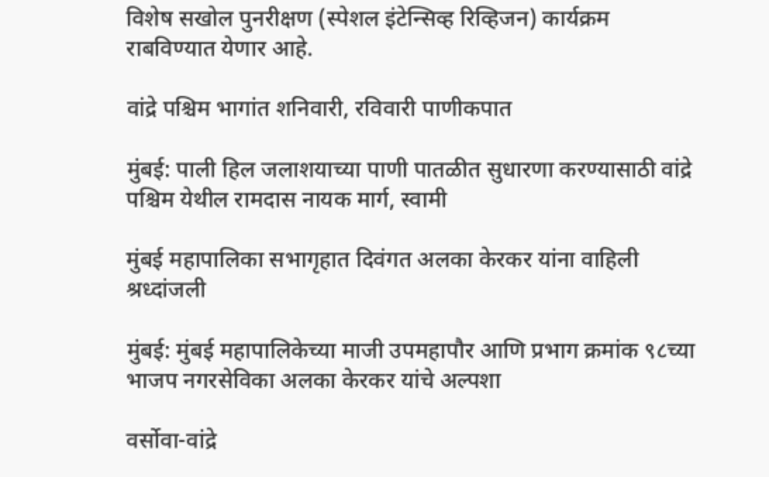विशेष सखोल पुनरीक्षण (स्पेशल इंटेन्सिव्ह रिव्हिजन) कार्यक्रम राबविण्यात येणार आहे.

वांद्रे पश्चिम भागांत शनिवारी, रविवारी पाणीकपात

मुंबई: पाली हिल जलाशयाच्‍या पाणी पातळीत सुधारणा करण्‍यासाठी वांद्रे पश्चिम येथील रामदास नायक मार्ग, स्‍वामी

मुंबई महापालिका सभागृहात दिवंगत अलका केरकर यांना वाहिली श्रध्दांजली

मुंबई: मुंबई महापालिकेच्या माजी उपमहापौर आणि प्रभाग क्रमांक ९८च्या भाजप नगरसेविका अलका केरकर यांचे अल्पशा

वर्सोवा-वांद्रे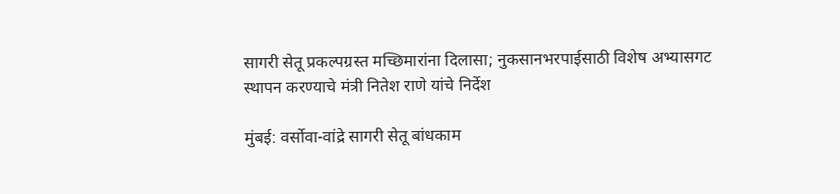सागरी सेतू प्रकल्पग्रस्त मच्छिमारांना दिलासा; नुकसानभरपाईसाठी विशेष अभ्यासगट स्थापन करण्याचे मंत्री नितेश राणे यांचे निर्देश

मुंबई: वर्सोवा-वांद्रे सागरी सेतू बांधकाम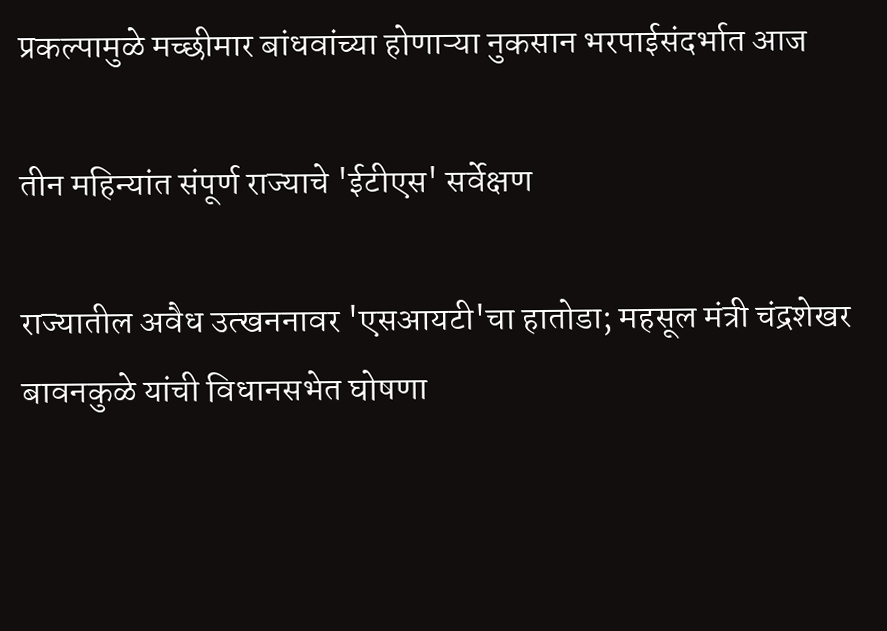प्रकल्पामुळे मच्छीमार बांधवांच्या होणाऱ्या नुकसान भरपाईसंदर्भात आज

तीन महिन्यांत संपूर्ण राज्याचे 'ईटीएस' सर्वेक्षण

राज्यातील अवैध उत्खननावर 'एसआयटी'चा हातोडा; महसूल मंत्री चंद्रशेखर बावनकुळे यांची विधानसभेत घोषणा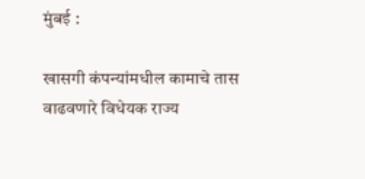मुंबई :

खासगी कंपन्यांमधील कामाचे तास वाढवणारे विधेयक राज्य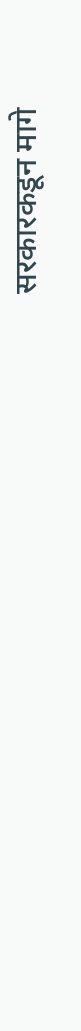सरकारकडून मागे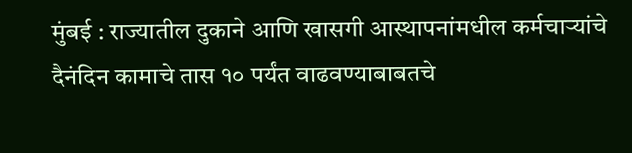मुंबई : राज्यातील दुकाने आणि खासगी आस्थापनांमधील कर्मचाऱ्यांचे दैनंदिन कामाचे तास १० पर्यंत वाढवण्याबाबतचे